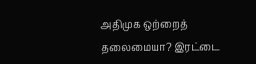அதிமுக ஒற்றைத் தலைமையா? இரட்டை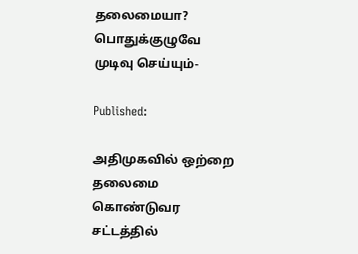தலைமையா? பொதுக்குழுவே முடிவு செய்யும்-

Published:

அதிமுகவில் ஒற்றை தலைமை கொண்டுவர சட்டத்தில்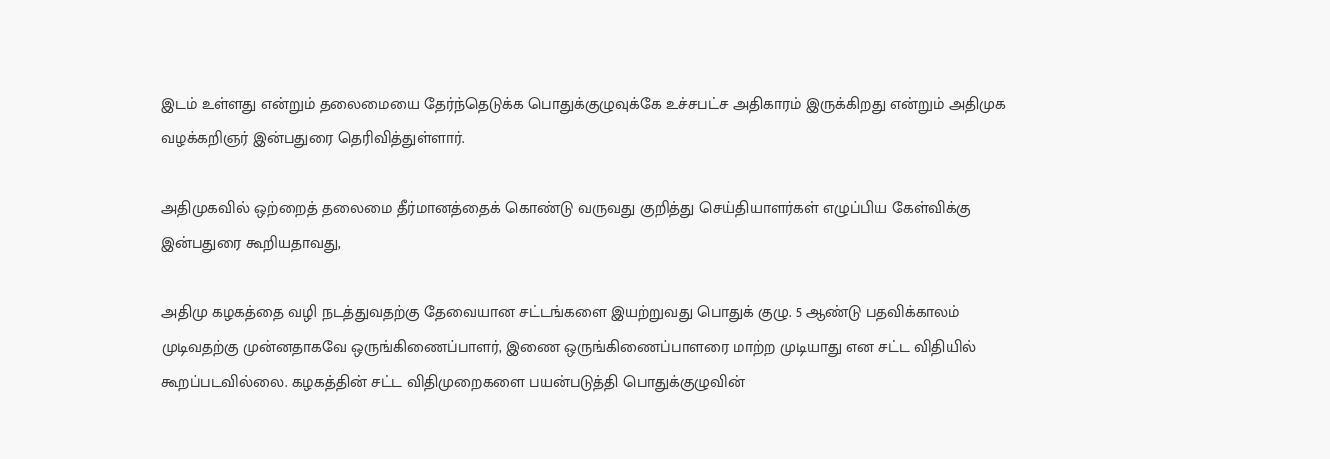இடம் உள்ளது என்றும் தலைமையை தேர்ந்தெடுக்க பொதுக்குழுவுக்கே உச்சபட்ச அதிகாரம் இருக்கிறது என்றும் அதிமுக வழக்கறிஞர் இன்பதுரை தெரிவித்துள்ளார்.

அதிமுகவில் ஒற்றைத் தலைமை தீர்மானத்தைக் கொண்டு வருவது குறித்து செய்தியாளர்கள் எழுப்பிய கேள்விக்கு இன்பதுரை கூறியதாவது,

அதிமு கழகத்தை வழி நடத்துவதற்கு தேவையான சட்டங்களை இயற்றுவது பொதுக் குழு. 5 ஆண்டு பதவிக்காலம் முடிவதற்கு முன்னதாகவே ஒருங்கிணைப்பாளர், இணை ஒருங்கிணைப்பாளரை மாற்ற முடியாது என சட்ட விதியில் கூறப்படவில்லை. கழகத்தின் சட்ட விதிமுறைகளை பயன்படுத்தி பொதுக்குழுவின்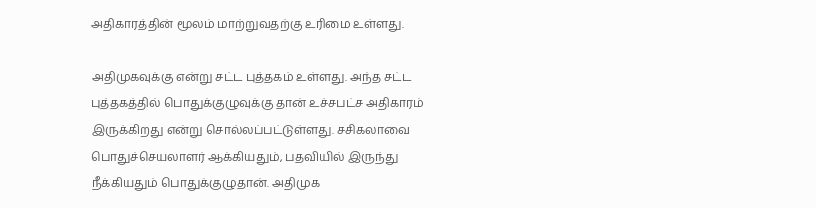அதிகாரத்தின் மூலம் மாற்றுவதற்கு உரிமை உள்ளது.

அதிமுகவுக்கு என்று சட்ட புத்தகம் உள்ளது. அந்த சட்ட புத்தகத்தில் பொதுக்குழுவுக்கு தான் உச்சபட்ச அதிகாரம் இருக்கிறது என்று சொல்லப்பட்டுள்ளது. சசிகலாவை பொதுச்செயலாளர் ஆக்கியதும், பதவியில் இருந்து நீக்கியதும் பொதுக்குழுதான். அதிமுக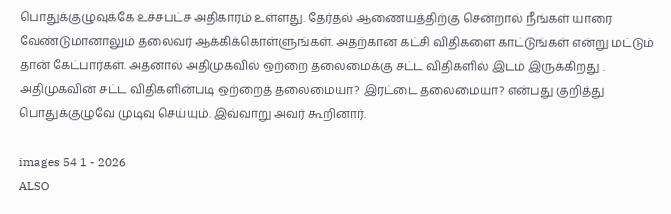பொதுக்குழுவுக்கே உச்சபட்ச அதிகாரம் உள்ளது. தேர்தல் ஆணையத்திற்கு சென்றால் நீங்கள் யாரை வேண்டுமானாலும் தலைவர் ஆக்கிக்கொள்ளுங்கள். அதற்கான கட்சி விதிகளை காட்டுங்கள் என்று மட்டும் தான் கேட்பார்கள். அதனால் அதிமுகவில் ஒற்றை தலைமைக்கு சட்ட விதிகளில் இடம் இருக்கிறது . அதிமுகவின் சட்ட விதிகளின்படி ஒற்றைத் தலைமையா? இரட்டை தலைமையா? என்பது குறித்து பொதுக்குழுவே முடிவு செய்யும். இவ்வாறு அவர் கூறினார்.

images 54 1 - 2026
ALSO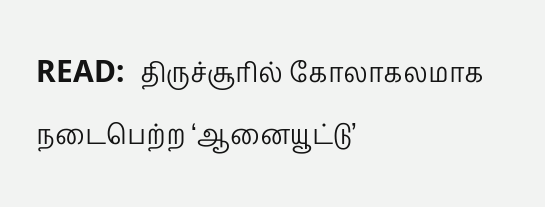READ:  திருச்சூரில் கோலாகலமாக நடைபெற்ற ‘ஆனையூட்டு’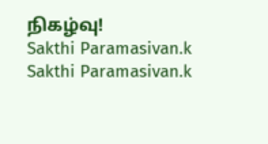நிகழ்வு!
Sakthi Paramasivan.k
Sakthi Paramasivan.k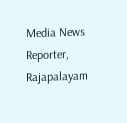Media News Reporter, Rajapalayam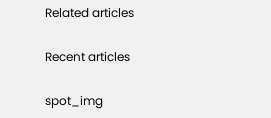Related articles

Recent articles

spot_img